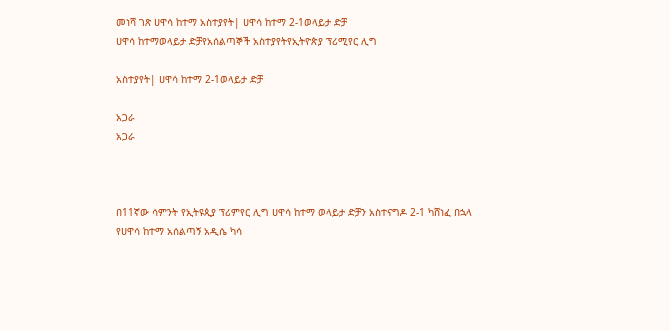መነሻ ገጽ ሀዋሳ ከተማ አስተያየት| ሀዋሳ ከተማ 2-1ወላይታ ድቻ
ሀዋሳ ከተማወላይታ ድቻየአሰልጣኞች አስተያየትየኢትዮጵያ ፕሪሚየር ሊግ

አስተያየት| ሀዋሳ ከተማ 2-1ወላይታ ድቻ

አጋራ
አጋራ



በ11ኛው ሳምንት የኢትዩጲያ ፕሪምየር ሊግ ሀዋሳ ከተማ ወላይታ ድቻን አስተናግዶ 2-1 ካሸነፈ በኋላ
የሀዋሳ ከተማ አሰልጣኝ አዲሴ ካሳ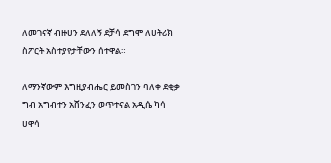ለመገናኛ ብዙሀን ደለለኝ ደቻሳ ደግሞ ለሀትሪክ ስፖርት አስተያየታቸውን ሰተዋል።

ለማንኛውም እግዚያብሔር ይመስገን ባለቀ ደቂቃ ግብ አግብተን አሸንፈን ወጥተናል አዲሴ ካሳ ሀዋሳ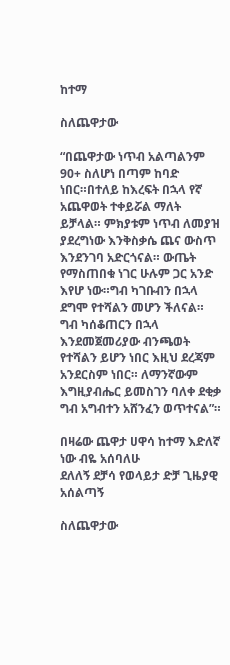ከተማ

ስለጨዋታው

“በጨዋታው ነጥብ አልጣልንም 90+ ስለሆነ በጣም ከባድ ነበር።በተለይ ከእረፍት በኋላ የኛ አጨዋወት ተቀይሯል ማለት ይቻላል። ምክያቱም ነጥብ ለመያዝ ያደረግነው እንቅስቃሴ ጨና ውስጥ እንደንገባ አድርጎናል። ውጤት የማስጠበቁ ነገር ሁሉም ጋር አንድ እየሆ ነው።ግብ ካገቡብን በኋላ ደግሞ የተሻልን መሆን ችለናል። ግብ ካሰቆጠርን በኋላ እንደመጀመሪያው ብንጫወት የተሻልን ይሆን ነበር እዚህ ደረጃም አንደርስም ነበር። ለማንኛውም እግዚያብሔር ይመስገን ባለቀ ደቂቃ ግብ አግብተን አሸንፈን ወጥተናል”።

በዛሬው ጨዋታ ሀዋሳ ከተማ እድለኛ ነው ብዬ አሰባለሁ
ደለለኝ ደቻሳ የወላይታ ድቻ ጊዜያዊ አሰልጣኝ

ስለጨዋታው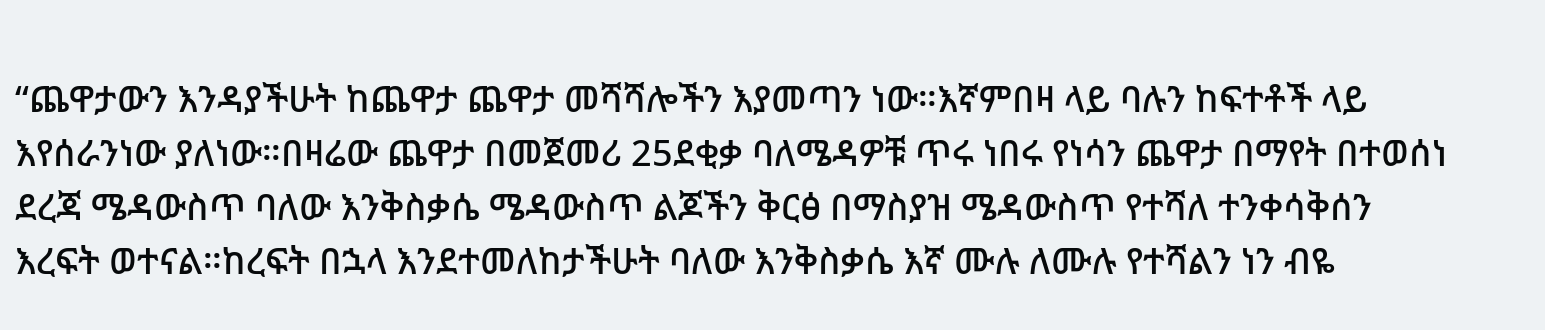“ጨዋታውን እንዳያችሁት ከጨዋታ ጨዋታ መሻሻሎችን እያመጣን ነው።እኛምበዛ ላይ ባሉን ከፍተቶች ላይ እየሰራንነው ያለነው።በዛሬው ጨዋታ በመጀመሪ 25ደቂቃ ባለሜዳዎቹ ጥሩ ነበሩ የነሳን ጨዋታ በማየት በተወሰነ ደረጃ ሜዳውስጥ ባለው እንቅስቃሴ ሜዳውስጥ ልጆችን ቅርፅ በማስያዝ ሜዳውስጥ የተሻለ ተንቀሳቅሰን እረፍት ወተናል።ከረፍት በኋላ እንደተመለከታችሁት ባለው እንቅስቃሴ እኛ ሙሉ ለሙሉ የተሻልን ነን ብዬ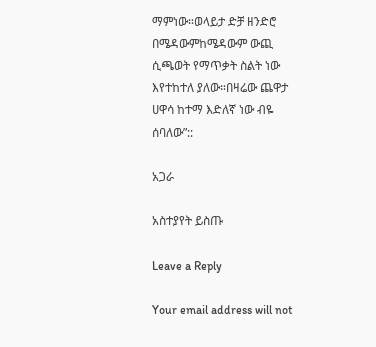ማምነው።ወላይታ ድቻ ዘንድሮ በሜዳውምከሜዳውም ውጪ ሲጫወት የማጥቃት ስልት ነው እየተከተለ ያለው።በዛሬው ጨዋታ ሀዋሳ ከተማ እድለኛ ነው ብዬ ሰባለው”::

አጋራ

አስተያየት ይስጡ

Leave a Reply

Your email address will not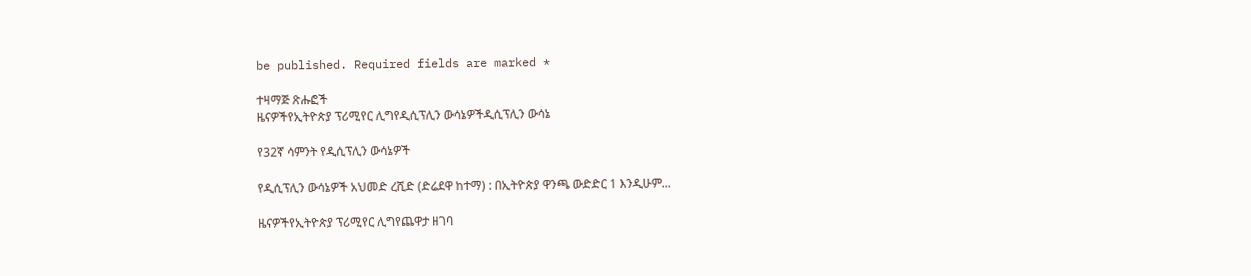be published. Required fields are marked *

ተዛማጅ ጽሑፎች
ዜናዎችየኢትዮጵያ ፕሪሚየር ሊግየዲሲፕሊን ውሳኔዎችዲሲፕሊን ውሳኔ

የ32ኛ ሳምንት የዲሲፕሊን ውሳኔዎች

የዲሲፕሊን ውሳኔዎች አህመድ ረሺድ (ድሬደዋ ከተማ) : በኢትዮጵያ ዋንጫ ውድድር 1 እንዲሁም...

ዜናዎችየኢትዮጵያ ፕሪሚየር ሊግየጨዋታ ዘገባ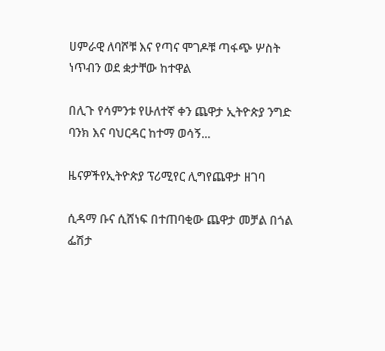ሀምራዊ ለባሾቹ እና የጣና ሞገዶቹ ጣፋጭ ሦስት ነጥብን ወደ ቋታቸው ከተዋል

በሊጉ የሳምንቱ የሁለተኛ ቀን ጨዋታ ኢትዮጵያ ንግድ ባንክ እና ባህርዳር ከተማ ወሳኝ...

ዜናዎችየኢትዮጵያ ፕሪሚየር ሊግየጨዋታ ዘገባ

ሲዳማ ቡና ሲሸነፍ በተጠባቂው ጨዋታ መቻል በጎል ፌሽታ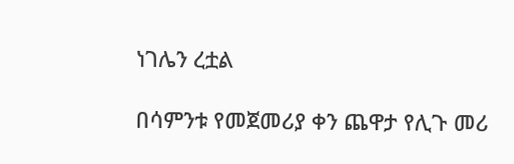ነገሌን ረቷል

በሳምንቱ የመጀመሪያ ቀን ጨዋታ የሊጉ መሪ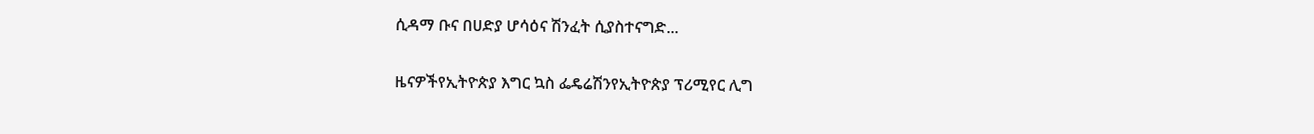ሲዳማ ቡና በሀድያ ሆሳዕና ሽንፈት ሲያስተናግድ...

ዜናዎችየኢትዮጵያ እግር ኳስ ፌዴሬሽንየኢትዮጵያ ፕሪሚየር ሊግ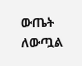ውጤት ለውጧል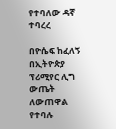የተባለው ዳኛ ተባረረ

በዮሴፍ ከፈለኝ በኢትዮጵያ ፕሪሚየር ሊግ ውጤት ለውጠዋል የተባሉ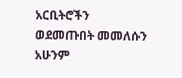አርቢትሮችን ወደመጡበት መመለሱን አሁንም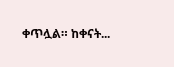ቀጥሏል። ከቀናት...